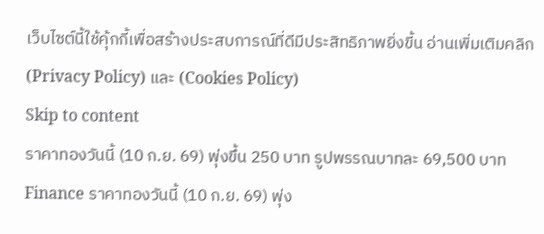เว็บไซต์นี้ใช้คุ้กกี้เพื่อสร้างประสบการณ์ที่ดีมีประสิทธิภาพยิ่งขี้น อ่านเพิ่มเติมคลิก (Privacy Policy) และ (Cookies Policy)
Skip to content
ราคาทองวันนี้ (10 ก.ย. 69) พุ่งขึ้น 250 บาท รูปพรรณบาทละ 69,500 บาท
Finance ราคาทองวันนี้ (10 ก.ย. 69) พุ่ง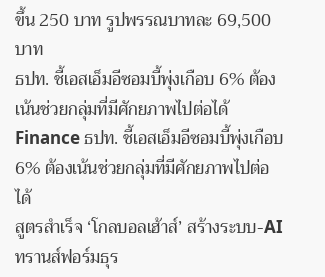ขึ้น 250 บาท รูปพรรณบาทละ 69,500 บาท
ธปท. ชี้เอสเอ็มอีซอมบี้พุ่งเกือบ 6% ต้องเน้นช่วยกลุ่มที่มีศักยภาพไปต่อได้
Finance ธปท. ชี้เอสเอ็มอีซอมบี้พุ่งเกือบ 6% ต้องเน้นช่วยกลุ่มที่มีศักยภาพไปต่อได้
สูตรสำเร็จ ‘โกลบอลเฮ้าส์’ สร้างระบบ-AI ทรานส์ฟอร์มธุร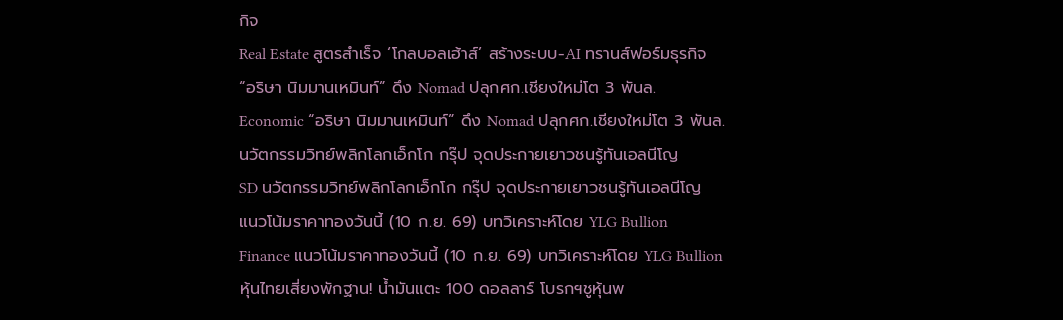กิจ
Real Estate สูตรสำเร็จ ‘โกลบอลเฮ้าส์’ สร้างระบบ-AI ทรานส์ฟอร์มธุรกิจ
“อริษา นิมมานเหมินท์” ดึง Nomad ปลุกศก.เชียงใหม่โต 3 พันล.
Economic “อริษา นิมมานเหมินท์” ดึง Nomad ปลุกศก.เชียงใหม่โต 3 พันล.
นวัตกรรมวิทย์พลิกโลกเอ็กโก กรุ๊ป จุดประกายเยาวชนรู้ทันเอลนีโญ
SD นวัตกรรมวิทย์พลิกโลกเอ็กโก กรุ๊ป จุดประกายเยาวชนรู้ทันเอลนีโญ
แนวโน้มราคาทองวันนี้ (10 ก.ย. 69) บทวิเคราะห์โดย YLG Bullion
Finance แนวโน้มราคาทองวันนี้ (10 ก.ย. 69) บทวิเคราะห์โดย YLG Bullion
หุ้นไทยเสี่ยงพักฐาน! น้ำมันแตะ 100 ดอลลาร์ โบรกฯชูหุ้นพ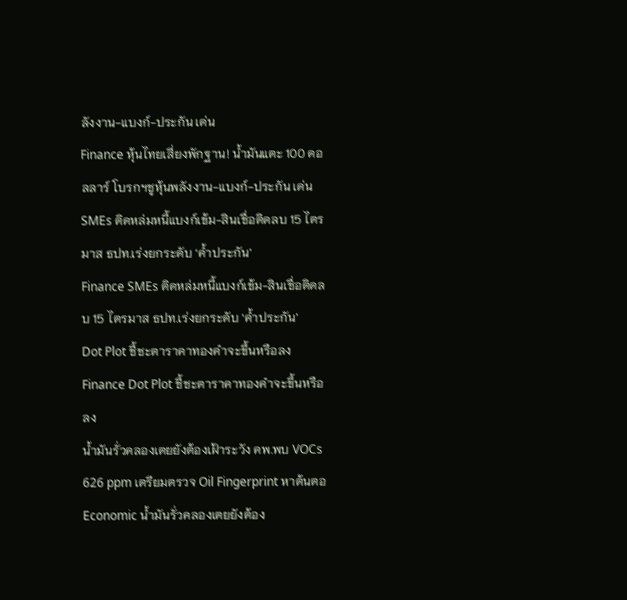ลังงาน-แบงก์-ประกัน เด่น
Finance หุ้นไทยเสี่ยงพักฐาน! น้ำมันแตะ 100 ดอลลาร์ โบรกฯชูหุ้นพลังงาน-แบงก์-ประกัน เด่น
SMEs ติดหล่มหนี้แบงก์เข้ม-สินเชื่อติดลบ 15 ไตรมาส ธปท.เร่งยกระดับ ‘ค้ำประกัน’
Finance SMEs ติดหล่มหนี้แบงก์เข้ม-สินเชื่อติดลบ 15 ไตรมาส ธปท.เร่งยกระดับ ‘ค้ำประกัน’
Dot Plot ชี้ชะตาราคาทองคำจะขึ้นหรือลง
Finance Dot Plot ชี้ชะตาราคาทองคำจะขึ้นหรือลง
น้ำมันรั่วคลองเตยยังต้องเฝ้าระวัง คพ.พบ VOCs 626 ppm เตรียมตรวจ Oil Fingerprint หาต้นตอ
Economic น้ำมันรั่วคลองเตยยังต้อง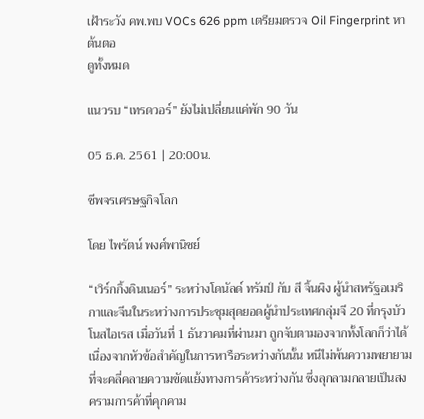เฝ้าระวัง คพ.พบ VOCs 626 ppm เตรียมตรวจ Oil Fingerprint หาต้นตอ
ดูทั้งหมด

แนวรบ “เทรดวอร์” ยังไม่เปลี่ยนแค่พัก 90 วัน

05 ธ.ค. 2561 | 20:00น.

ชีพจรเศรษฐกิจโลก

โดย ไพรัตน์ พงศ์พานิชย์

“เวิร์กกิ้งดินเนอร์” ระหว่างโดนัลด์ ทรัมป์ กับ สี จิ้นผิง ผู้นำสหรัฐอเมริกาและจีนในระหว่างการประชุมสุดยอดผู้นำประเทศกลุ่มจี 20 ที่กรุงบัวโนสไอเรส เมื่อวันที่ 1 ธันวาคมที่ผ่านมา ถูกจับตามองจากทั้งโลกก็ว่าได้ เนื่องจากหัวข้อสำคัญในการหารือระหว่างกันนั้น หนีไม่พ้นความพยายามที่จะคลี่คลายความขัดแย้งทางการค้าระหว่างกัน ซึ่งลุกลามกลายเป็นสงครามการค้าที่คุกคาม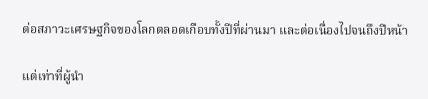ต่อสภาวะเศรษฐกิจของโลกตลอดเกือบทั้งปีที่ผ่านมา และต่อเนื่องไปจนถึงปีหน้า

แต่เท่าที่ผู้นำ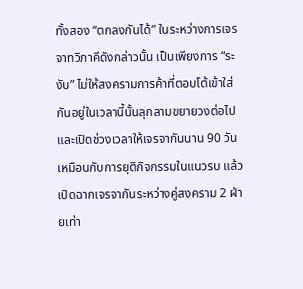ทั้งสอง “ตกลงกันได้” ในระหว่างการเจรจาทวิภาคีดังกล่าวนั้น เป็นเพียงการ “ระงับ” ไม่ให้สงครามการค้าที่ตอบโต้เข้าใส่กันอยู่ในเวลานี้นั้นลุกลามขยายวงต่อไป และเปิดช่วงเวลาให้เจรจากันนาน 90 วัน เหมือนกับการยุติกิจกรรมในแนวรบ แล้วเปิดฉากเจรจากันระหว่างคู่สงคราม 2 ฝ่ายเท่า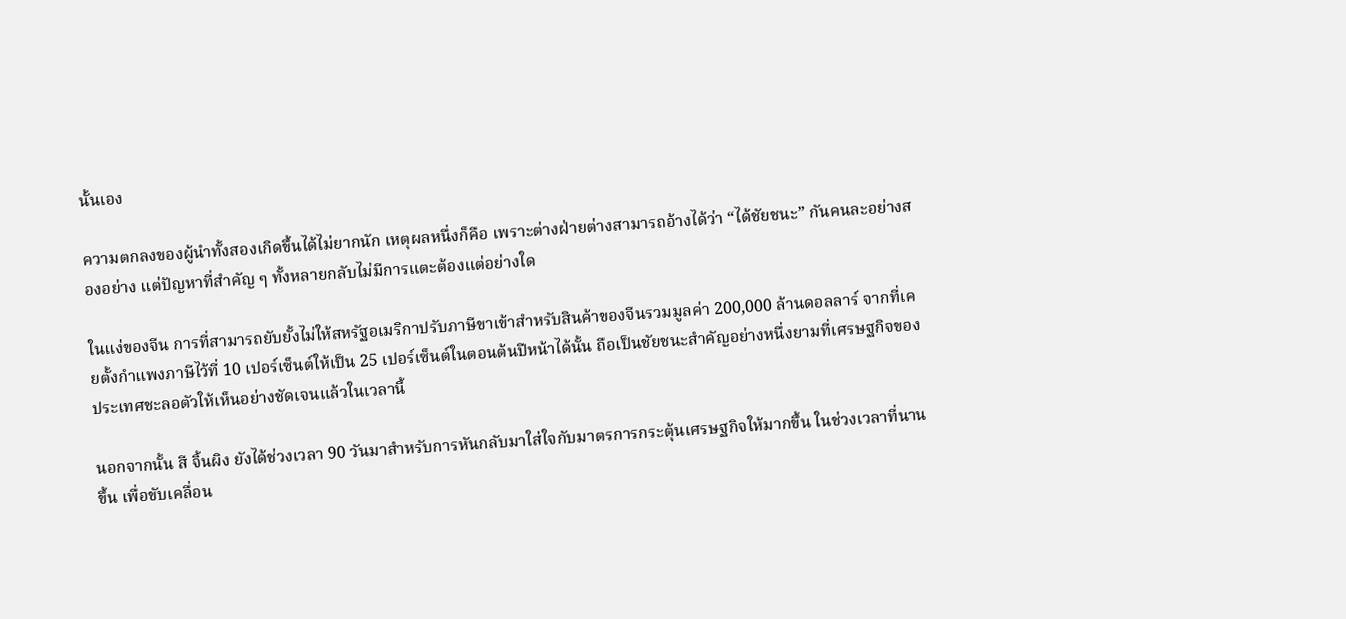นั้นเอง

ความตกลงของผู้นำทั้งสองเกิดขึ้นได้ไม่ยากนัก เหตุผลหนึ่งก็คือ เพราะต่างฝ่ายต่างสามารถอ้างได้ว่า “ได้ชัยชนะ” กันคนละอย่างสองอย่าง แต่ปัญหาที่สำคัญ ๆ ทั้งหลายกลับไม่มีการแตะต้องแต่อย่างใด

ในแง่ของจีน การที่สามารถยับยั้งไม่ให้สหรัฐอเมริกาปรับภาษีขาเข้าสำหรับสินค้าของจีนรวมมูลค่า 200,000 ล้านดอลลาร์ จากที่เคยตั้งกำแพงภาษีไว้ที่ 10 เปอร์เซ็นต์ให้เป็น 25 เปอร์เซ็นต์ในตอนต้นปีหน้าได้นั้น ถือเป็นชัยชนะสำคัญอย่างหนึ่งยามที่เศรษฐกิจของประเทศชะลอตัวให้เห็นอย่างชัดเจนแล้วในเวลานี้

นอกจากนั้น สี จิ้นผิง ยังได้ช่วงเวลา 90 วันมาสำหรับการหันกลับมาใส่ใจกับมาตรการกระตุ้นเศรษฐกิจให้มากขึ้น ในช่วงเวลาที่นานขึ้น เพื่อขับเคลื่อน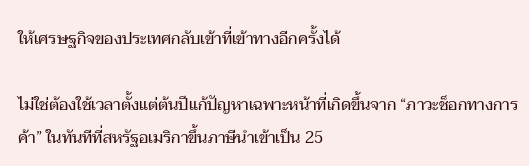ให้เศรษฐกิจของประเทศกลับเข้าที่เข้าทางอีกครั้งได้

ไม่ใช่ต้องใช้เวลาตั้งแต่ต้นปีแก้ปัญหาเฉพาะหน้าที่เกิดขึ้นจาก “ภาวะช็อกทางการค้า” ในทันทีที่สหรัฐอเมริกาขึ้นภาษีนำเข้าเป็น 25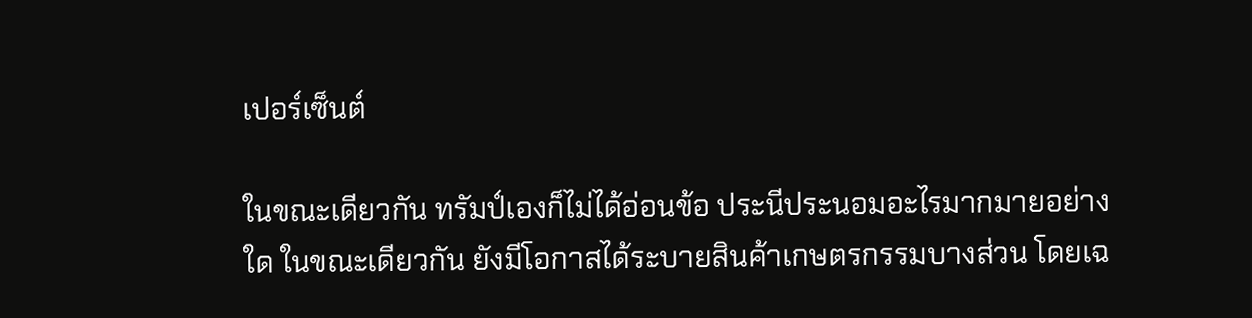เปอร์เซ็นต์

ในขณะเดียวกัน ทรัมป์เองก็ไม่ได้อ่อนข้อ ประนีประนอมอะไรมากมายอย่างใด ในขณะเดียวกัน ยังมีโอกาสได้ระบายสินค้าเกษตรกรรมบางส่วน โดยเฉ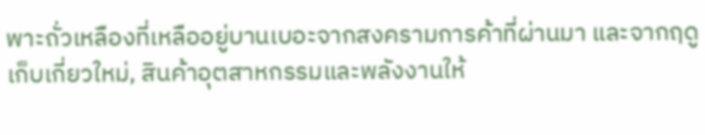พาะถั่วเหลืองที่เหลืออยู่บานเบอะจากสงครามการค้าที่ผ่านมา และจากฤดูเก็บเกี่ยวใหม่, สินค้าอุตสาหกรรมและพลังงานให้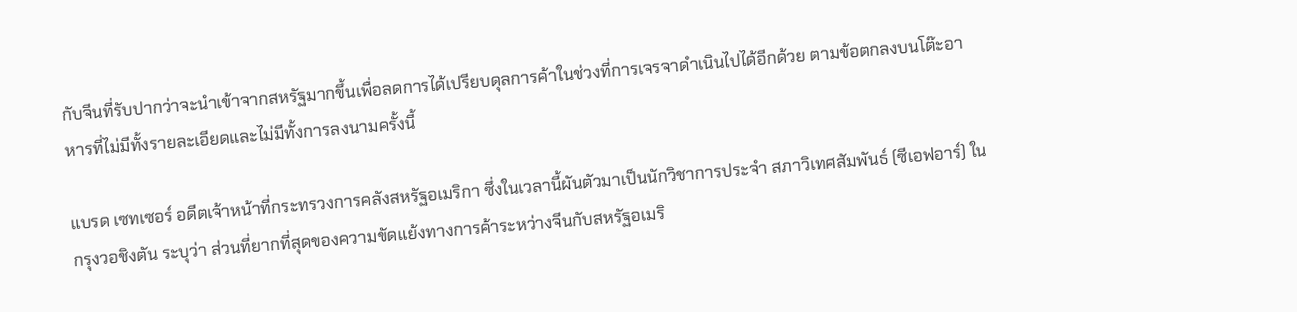กับจีนที่รับปากว่าจะนำเข้าจากสหรัฐมากขึ้นเพื่อลดการได้เปรียบดุลการค้าในช่วงที่การเจรจาดำเนินไปได้อีกด้วย ตามข้อตกลงบนโต๊ะอาหารที่ไม่มีทั้งรายละเอียดและไม่มีทั้งการลงนามครั้งนี้

แบรด เซทเซอร์ อดีตเจ้าหน้าที่กระทรวงการคลังสหรัฐอเมริกา ซึ่งในเวลานี้ผันตัวมาเป็นนักวิชาการประจำ สภาวิเทศสัมพันธ์ (ซีเอฟอาร์) ในกรุงวอชิงตัน ระบุว่า ส่วนที่ยากที่สุดของความขัดแย้งทางการค้าระหว่างจีนกับสหรัฐอเมริ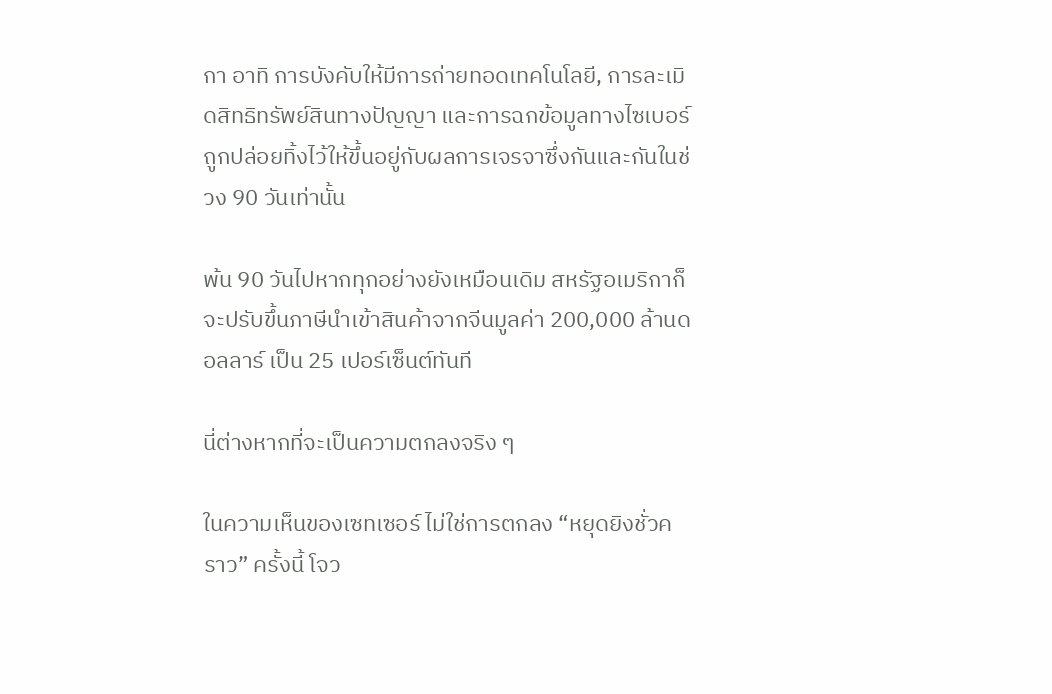กา อาทิ การบังคับให้มีการถ่ายทอดเทคโนโลยี, การละเมิดสิทธิทรัพย์สินทางปัญญา และการฉกข้อมูลทางไซเบอร์ ถูกปล่อยทิ้งไว้ให้ขึ้นอยู่กับผลการเจรจาซึ่งกันและกันในช่วง 90 วันเท่านั้น

พ้น 90 วันไปหากทุกอย่างยังเหมือนเดิม สหรัฐอเมริกาก็จะปรับขึ้นภาษีนำเข้าสินค้าจากจีนมูลค่า 200,000 ล้านดอลลาร์ เป็น 25 เปอร์เซ็นต์ทันที

นี่ต่างหากที่จะเป็นความตกลงจริง ๆ

ในความเห็นของเซทเซอร์ ไม่ใช่การตกลง “หยุดยิงชั่วคราว” ครั้งนี้ โจว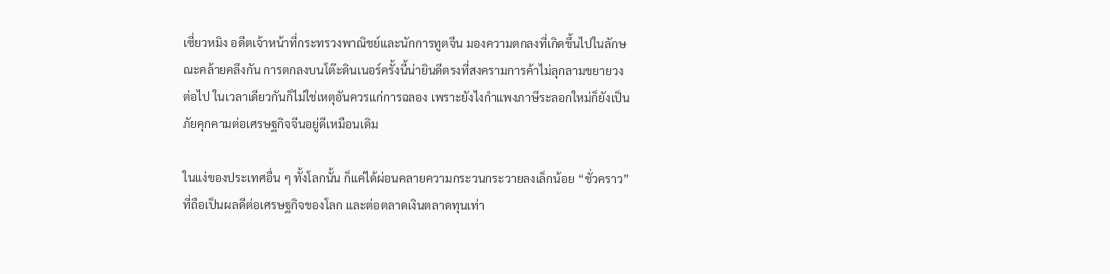เซี่ยวหมิง อดีตเจ้าหน้าที่กระทรวงพาณิชย์และนักการทูตจีน มองความตกลงที่เกิดขึ้นไปในลักษณะคล้ายคลึงกัน การตกลงบนโต๊ะดินเนอร์ครั้งนี้น่ายินดีตรงที่สงครามการค้าไม่ลุกลามขยายวงต่อไป ในเวลาเดียวกันก็ไม่ใช่เหตุอันควรแก่การฉลอง เพราะยังไงกำแพงภาษีระลอกใหม่ก็ยังเป็นภัยคุกคามต่อเศรษฐกิจจีนอยู่ดีเหมือนเดิม

ในแง่ของประเทศอื่น ๆ ทั้งโลกนั้น ก็แค่ได้ผ่อนคลายความกระวนกระวายลงเล็กน้อย “ชั่วคราว” ที่ถือเป็นผลดีต่อเศรษฐกิจของโลก และต่อตลาดเงินตลาดทุนเท่า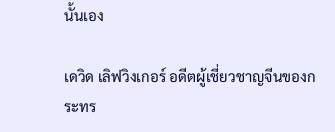นั้นเอง

เดวิด เลิฟวิงเกอร์ อดีตผู้เชี่ยวชาญจีนของกระทร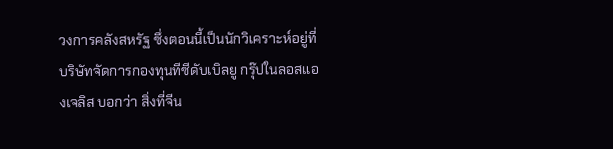วงการคลังสหรัฐ ซึ่งตอนนี้เป็นนักวิเคราะห์อยู่ที่บริษัทจัดการกองทุนทีซีดับเบิลยู กรุ๊ปในลอสแองเจลิส บอกว่า สิ่งที่จีน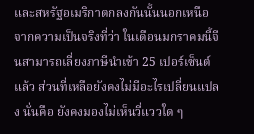และสหรัฐอเมริกาตกลงกันนั้นนอกเหนือจากความเป็นจริงที่ว่า ในเดือนมกราคมนี้จีนสามารถเลี่ยงภาษีนำเข้า 25 เปอร์เซ็นต์แล้ว ส่วนที่เหลือยังคงไม่มีอะไรเปลี่ยนแปลง นั่นคือ ยังคงมองไม่เห็นวี่แววใด ๆ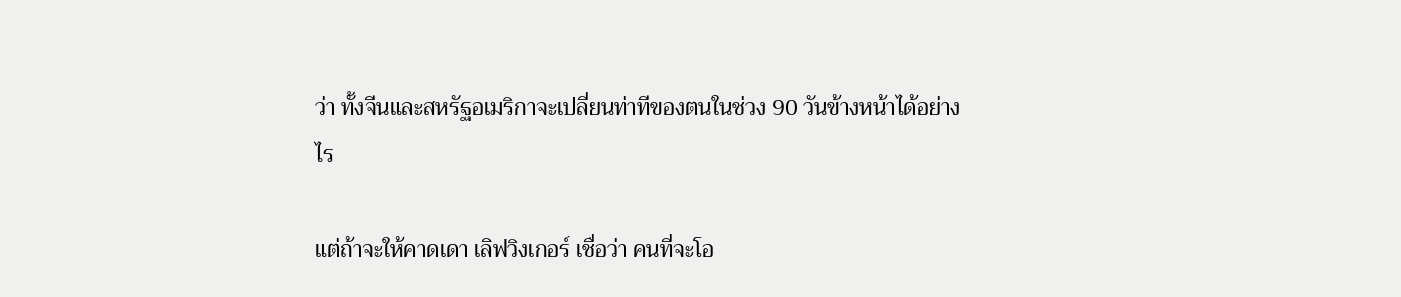ว่า ทั้งจีนและสหรัฐอเมริกาจะเปลี่ยนท่าทีของตนในช่วง 90 วันข้างหน้าได้อย่างไร

แต่ถ้าจะให้คาดเดา เลิฟวิงเกอร์ เชื่อว่า คนที่จะโอ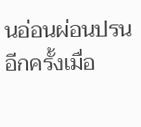นอ่อนผ่อนปรนอีกครั้งเมื่อ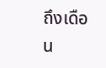ถึงเดือน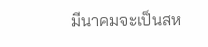มีนาคมจะเป็นสห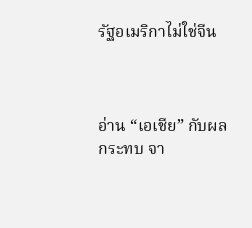รัฐอเมริกาไม่ใช่จีน



อ่าน “เอเชีย” กับผลกระทบ จา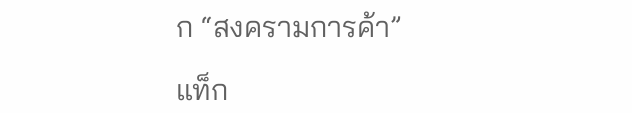ก “สงครามการค้า”

แท็ก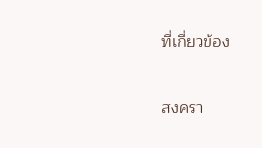ที่เกี่ยวข้อง

สงครา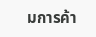มการค้า